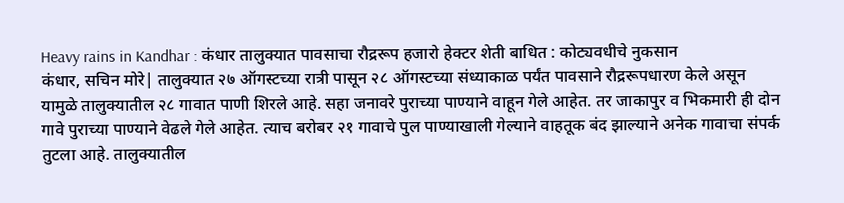Heavy rains in Kandhar : कंधार तालुक्यात पावसाचा रौद्ररूप हजारो हेक्टर शेती बाधित : कोट्यवधीचे नुकसान
कंधार, सचिन मोरे| तालुक्यात २७ ऑगस्टच्या रात्री पासून २८ ऑगस्टच्या संध्याकाळ पर्यंत पावसाने रौद्ररूपधारण केले असून यामुळे तालुक्यातील २८ गावात पाणी शिरले आहे. सहा जनावरे पुराच्या पाण्याने वाहून गेले आहेत. तर जाकापुर व भिकमारी ही दोन गावे पुराच्या पाण्याने वेढले गेले आहेत. त्याच बरोबर २१ गावाचे पुल पाण्याखाली गेल्याने वाहतूक बंद झाल्याने अनेक गावाचा संपर्क तुटला आहे. तालुक्यातील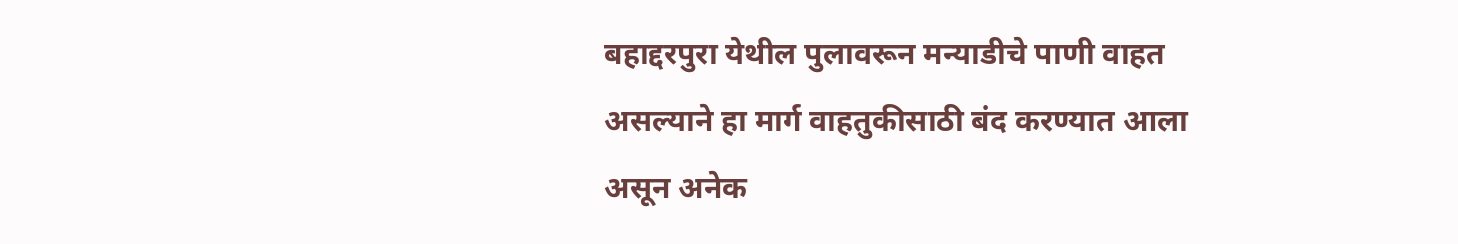बहाद्दरपुरा येथील पुलावरून मन्याडीचे पाणी वाहत असल्याने हा मार्ग वाहतुकीसाठी बंद करण्यात आला असून अनेक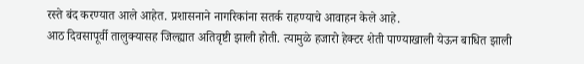रस्ते बंद करण्यात आले आहेत. प्रशासनाने नागरिकांना सतर्क राहण्याचे आवाहन केले आहे.
आठ दिवसापूर्वी तालुक्यासह जिल्ह्यात अतिवृष्टी झाली होती. त्यामुळे हजारो हेक्टर शेती पाण्याखाली येऊन बाधित झाली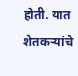होती. यात शेतकऱ्यांचे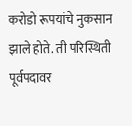करोडो रूपयांचे नुकसान झाले होते. ती परिस्थिती पूर्वपदावर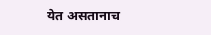येत असतानाच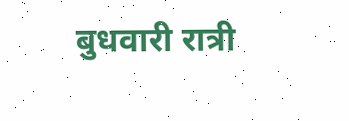बुधवारी रात्री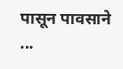पासून पावसाने ...